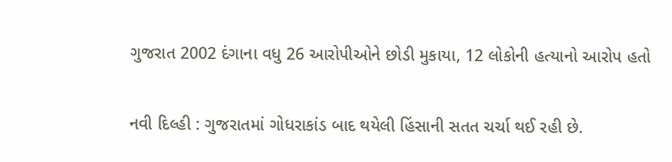ગુજરાત 2002 દંગાના વધુ 26 આરોપીઓને છોડી મુકાયા, 12 લોકોની હત્યાનો આરોપ હતો

નવી દિલ્હી : ગુજરાતમાં ગોધરાકાંડ બાદ થયેલી હિંસાની સતત ચર્ચા થઈ રહી છે.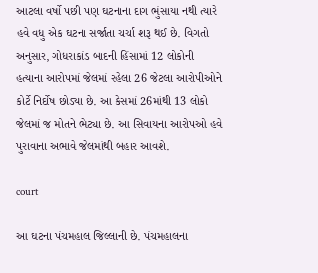આટલા વર્ષો પછી પણ ઘટનાના દાગ ભુંસાયા નથી ત્યારે હવે વધુ એક ઘટના સર્જાતા ચર્ચા શરૂ થઈ છે. વિગતો અનુસાર, ગોધરાકાંડ બાદની હિંસામાં 12 લોકોની હત્યાના આરોપમાં જેલમાં રહેલા 26 જેટલા આરોપીઓને કોર્ટે નિર્દોષ છોડ્યા છે. આ કેસમાં 26માંથી 13 લોકો જેલમાં જ મોતને ભેટ્યા છે. આ સિવાયના આરોપઓ હવે પુરાવાના અભાવે જેલમાંથી બહાર આવશે.

court

આ ઘટના પંચમહાલ જિલ્લાની છે. પંચમહાલના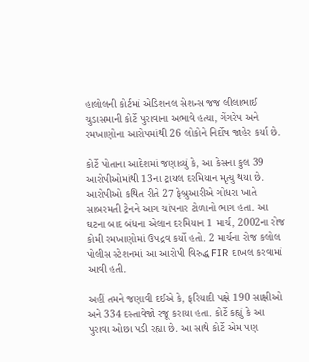હાલોલની કોર્ટમાં એડિશનલ સેશન્સ જજ લીલાભાઈ ચુડાસમાની કોર્ટે પુરાવાના અભાવે હત્યા, ગેંગરેપ અને રમખાણોના આરોપમાંથી 26 લોકોને નિર્દોષ જાહેર કર્યા છે.

કોર્ટે પોતાના આદેશમાં જણાવ્યું કે, આ કેસના કુલ 39 આરોપીઓમાંથી 13ના ટ્રાયલ દરમિયાન મૃત્યુ થયા છે. આરોપીઓ કથિત રીતે 27 ફેબ્રુઆરીએ ગોધરા ખાતે સાબરમતી ટ્રેનને આગ ચાંપનાર ટોળાનો ભાગ હતા. આ ઘટના બાદ બંધના એલાન દરમિયાન 1 માર્ચ, 2002ના રોજ કોમી રમખાણોમાં ઉપદ્રવ કર્યો હતો. 2 માર્ચના રોજ કલોલ પોલીસ સ્ટેશનમાં આ આરોપી વિરુદ્ધ FIR દાખલ કરવામાં આવી હતી.

અહીં તમને જણાવી દઈએ કે, ફરિયાદી પક્ષે 190 સાક્ષીઓ અને 334 દસ્તાવેજો રજૂ કરાયા હતા. કોર્ટે કહ્યું કે આ પુરાવા ઓછા પડી રહ્યા છે. આ સાથે કોર્ટે એમ પણ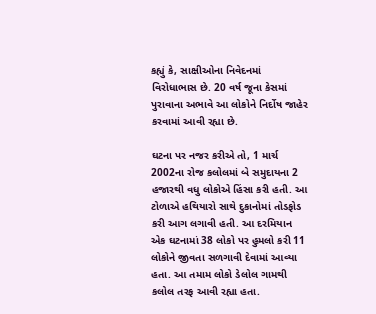કહ્યું કે, સાક્ષીઓના નિવેદનમાં વિરોધાભાસ છે. 20 વર્ષ જૂના કેસમાં પુરાવાના અભાવે આ લોકોને નિર્દોષ જાહેર કરવામાં આવી રહ્યા છે.

ઘટના પર નજર કરીએ તો, 1 માર્ચ 2002ના રોજ કલોલમાં બે સમુદાયના 2 હજારથી વધુ લોકોએ હિંસા કરી હતી. આ ટોળાએ હથિયારો સાથે દુકાનોમાં તોડફોડ કરી આગ લગાવી હતી. આ દરમિયાન એક ઘટનામાં 38 લોકો પર હુમલો કરી 11 લોકોને જીવતા સળગાવી દેવામાં આવ્યા હતા. આ તમામ લોકો ડેલોલ ગામથી કલોલ તરફ આવી રહ્યા હતા.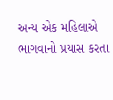અન્ય એક મહિલાએ ભાગવાનો પ્રયાસ કરતા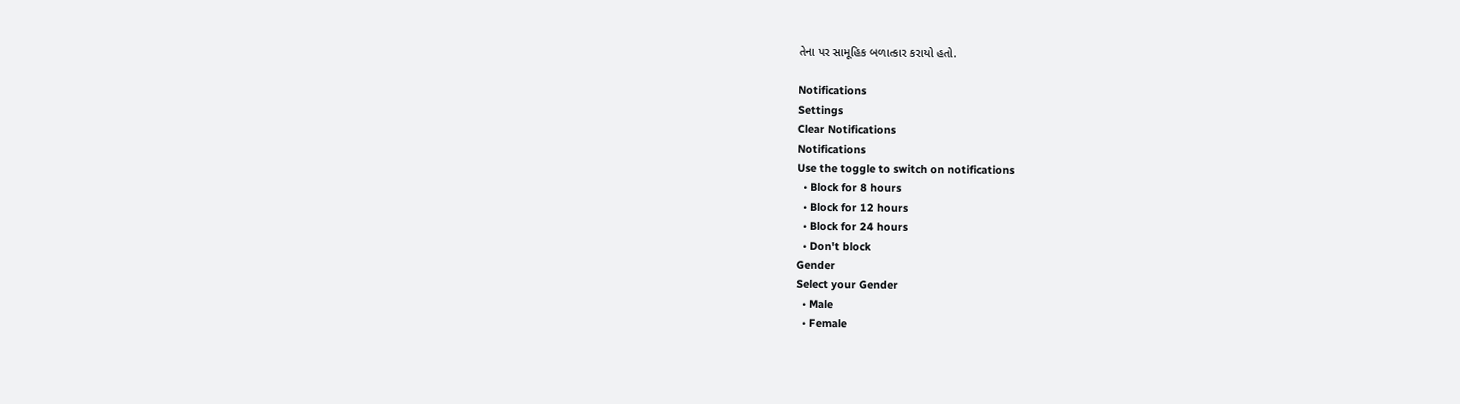તેના પર સામૂહિક બળાત્કાર કરાયો હતો.

Notifications
Settings
Clear Notifications
Notifications
Use the toggle to switch on notifications
  • Block for 8 hours
  • Block for 12 hours
  • Block for 24 hours
  • Don't block
Gender
Select your Gender
  • Male
  • Female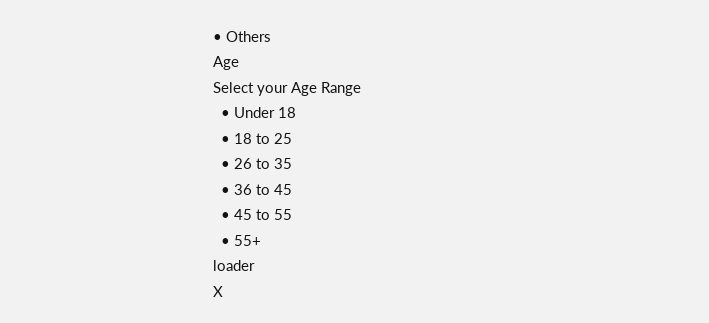• Others
Age
Select your Age Range
  • Under 18
  • 18 to 25
  • 26 to 35
  • 36 to 45
  • 45 to 55
  • 55+
loader
X